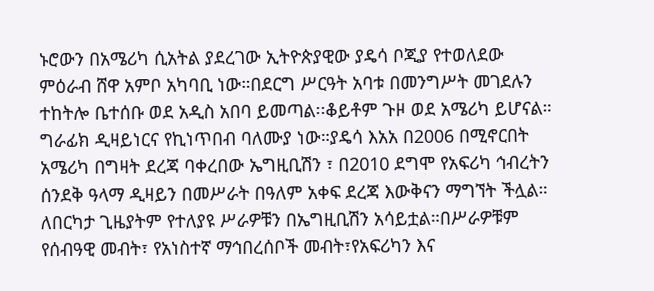ኑሮውን በአሜሪካ ሲአትል ያደረገው ኢትዮጵያዊው ያዴሳ ቦጂያ የተወለደው ምዕራብ ሸዋ አምቦ አካባቢ ነው።በደርግ ሥርዓት አባቱ በመንግሥት መገደሉን ተከትሎ ቤተሰቡ ወደ አዲስ አበባ ይመጣል፡፡ቆይቶም ጉዞ ወደ አሜሪካ ይሆናል።
ግራፊክ ዲዛይነርና የኪነጥበብ ባለሙያ ነው።ያዴሳ እአአ በ2006 በሚኖርበት አሜሪካ በግዛት ደረጃ ባቀረበው ኤግዚቢሽን ፣ በ2010 ደግሞ የአፍሪካ ኅብረትን ሰንደቅ ዓላማ ዲዛይን በመሥራት በዓለም አቀፍ ደረጃ እውቅናን ማግኘት ችሏል። ለበርካታ ጊዜያትም የተለያዩ ሥራዎቹን በኤግዚቢሽን አሳይቷል።በሥራዎቹም የሰብዓዊ መብት፣ የአነስተኛ ማኅበረሰቦች መብት፣የአፍሪካን እና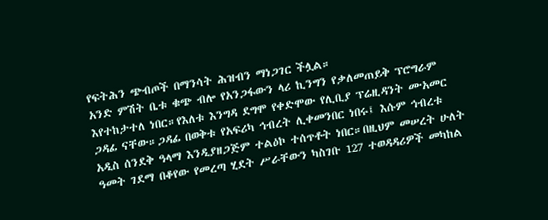የፍትሕን ጭብጦች በማንሳት ሕዝብን ማነጋገር ችሏል።
አንድ ምሽት ቤቱ ቁጭ ብሎ የአንጋፋውን ላሪ ኪንግን የቃለመጠይቅ ፕሮግራም እየተከታተለ ነበር።የእለቱ እንግዳ ደግሞ የቀድሞው የሊቢያ ፕሬዚዳንት ሙአመር ጋዳፊ ናቸው።ጋዳፊ በወቅቱ የአፍሪካ ኅብረት ሊቀመንበር ነበሩ፤ እሱም ኅብረቱ አዲስ ሰንደቅ ዓላማ እንዲያዘጋጅም ተልዕኮ ተሰጥቶት ነበር።በዚህም መሠረት ሁለት ዓመት ገደማ በቆየው የመረጣ ሂደት ሥራቸውን ካስገቡ 127 ተወዳዳሪዎች መካከል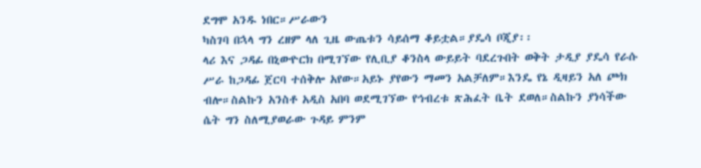ደግሞ አንዱ ነበር።ሥራውን
ካስገባ በኋላ ግን ረዘም ላለ ጊዜ ውጤቱን ሳይሰማ ቆይቷል።ያዴሳ ቦጂያ፡፡
ላሪ እና ጋዳፊ በኒውዮርክ በሚገኘው የሊቢያ ቆንስላ ውይይት ባደረጉበት ወቅት ታዲያ ያዴሳ የራሱ ሥራ ከጋዳፊ ጀርባ ተሰቅሎ አየው።አይኑ ያየውን ማመን አልቻለም።እንዴ የኔ ዲዛይን አለ ጮክ ብሎ።ስልኩን አንስቶ አዲስ አበባ ወደሚገኘው የኅብረቱ ጽሕፈት ቤት ደወለ።ስልኩን ያነሳችው ሴት ግን ስለሚያወራው ጉዳይ ምንም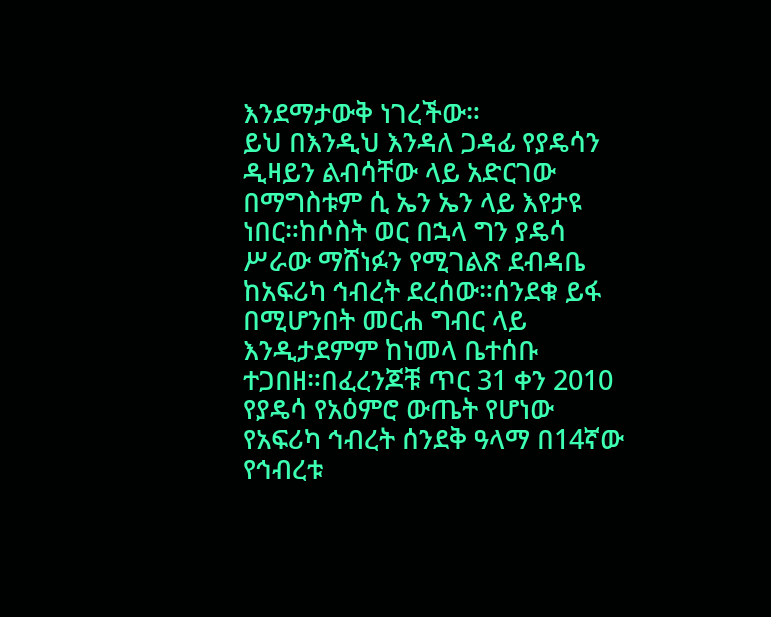እንደማታውቅ ነገረችው።
ይህ በእንዲህ እንዳለ ጋዳፊ የያዴሳን ዲዛይን ልብሳቸው ላይ አድርገው በማግስቱም ሲ ኤን ኤን ላይ እየታዩ ነበር።ከሶስት ወር በኋላ ግን ያዴሳ ሥራው ማሸነፉን የሚገልጽ ደብዳቤ ከአፍሪካ ኅብረት ደረሰው።ሰንደቁ ይፋ በሚሆንበት መርሐ ግብር ላይ እንዲታደምም ከነመላ ቤተሰቡ ተጋበዘ።በፈረንጆቹ ጥር 31 ቀን 2010 የያዴሳ የአዕምሮ ውጤት የሆነው የአፍሪካ ኅብረት ሰንደቅ ዓላማ በ14ኛው የኅብረቱ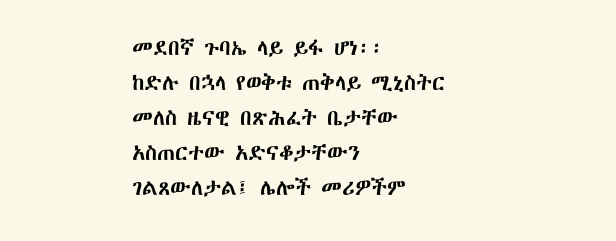መደበኛ ጉባኤ ላይ ይፋ ሆነ፡፡
ከድሉ በኋላ የወቅቱ ጠቅላይ ሚኒስትር መለስ ዜናዊ በጽሕፈት ቤታቸው አስጠርተው አድናቆታቸውን ገልጸውለታል፤ ሌሎች መሪዎችም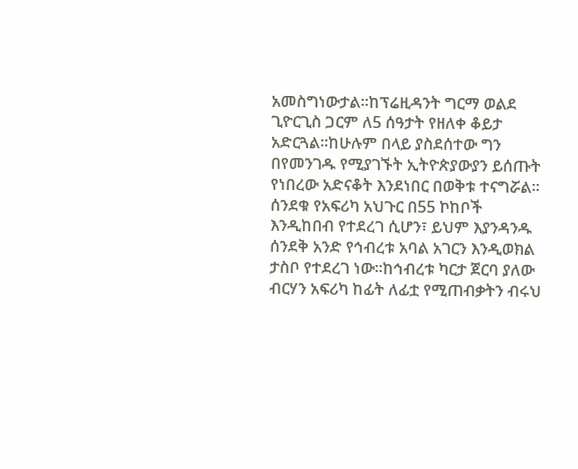አመስግነውታል።ከፕሬዚዳንት ግርማ ወልደ ጊዮርጊስ ጋርም ለ5 ሰዓታት የዘለቀ ቆይታ አድርጓል።ከሁሉም በላይ ያስደሰተው ግን በየመንገዱ የሚያገኙት ኢትዮጵያውያን ይሰጡት የነበረው አድናቆት እንደነበር በወቅቱ ተናግሯል።
ሰንደቁ የአፍሪካ አህጉር በ55 ኮከቦች እንዲከበብ የተደረገ ሲሆን፣ ይህም እያንዳንዱ ሰንደቅ አንድ የኅብረቱ አባል አገርን እንዲወክል ታስቦ የተደረገ ነው።ከኅብረቱ ካርታ ጀርባ ያለው ብርሃን አፍሪካ ከፊት ለፊቷ የሚጠብቃትን ብሩህ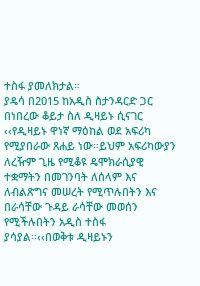ተስፋ ያመለክታል።
ያዴሳ በ2015 ከአዲስ ስታንዳርድ ጋር በነበረው ቆይታ ስለ ዲዛይኑ ሲናገር ‹‹የዲዛይኑ ዋነኛ ማዕከል ወደ አፍሪካ የሚያበራው ጸሐይ ነው።ይህም አፍሪካውያን ለረዥም ጊዜ የሚቆዩ ዴሞክራሲያዊ ተቋማትን በመገንባት ለሰላም እና ለብልጽግና መሠረት የሚጥሉበትን እና በራሳቸው ጉዳይ ራሳቸው መወሰን የሚችሉበትን አዲስ ተስፋ ያሳያል።‹‹በወቅቱ ዲዛይኑን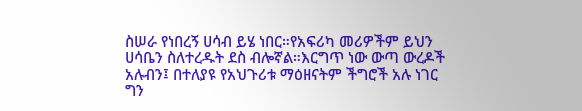ስሠራ የነበረኝ ሀሳብ ይሄ ነበር።የአፍሪካ መሪዎችም ይህን ሀሳቤን ስለተረዱት ደስ ብሎኛል።እርግጥ ነው ውጣ ውረዶች አሉብን፤ በተለያዩ የአህጉሪቱ ማዕዘናትም ችግሮች አሉ ነገር ግን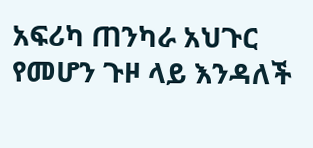አፍሪካ ጠንካራ አህጉር የመሆን ጉዞ ላይ እንዳለች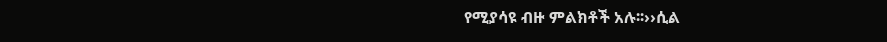የሚያሳዩ ብዙ ምልክቶች አሉ፡፡››ሲል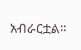አብራርቷል።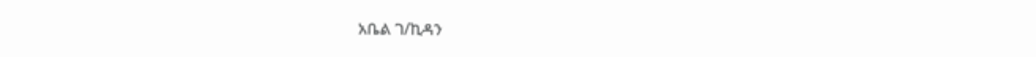አቤል ገ/ኪዳን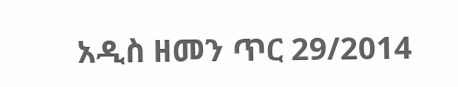አዲስ ዘመን ጥር 29/2014